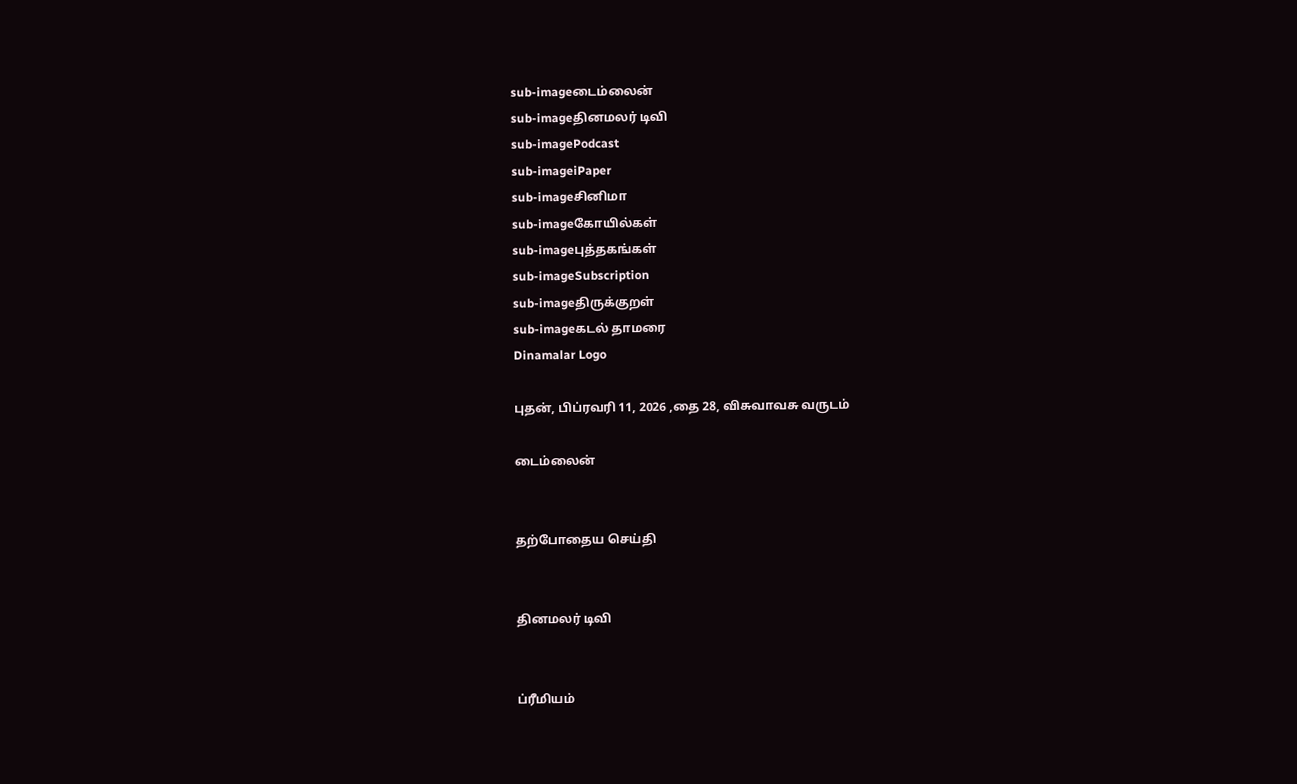sub-imageடைம்லைன்
sub-imageதினமலர் டிவி
sub-imagePodcast
sub-imageiPaper
sub-imageசினிமா
sub-imageகோயில்கள்
sub-imageபுத்தகங்கள்
sub-imageSubscription
sub-imageதிருக்குறள்
sub-imageகடல் தாமரை
Dinamalar Logo

புதன், பிப்ரவரி 11, 2026 ,தை 28, விசுவாவசு வருடம்

டைம்லைன்


தற்போதைய செய்தி


தினமலர் டிவி


ப்ரீமியம்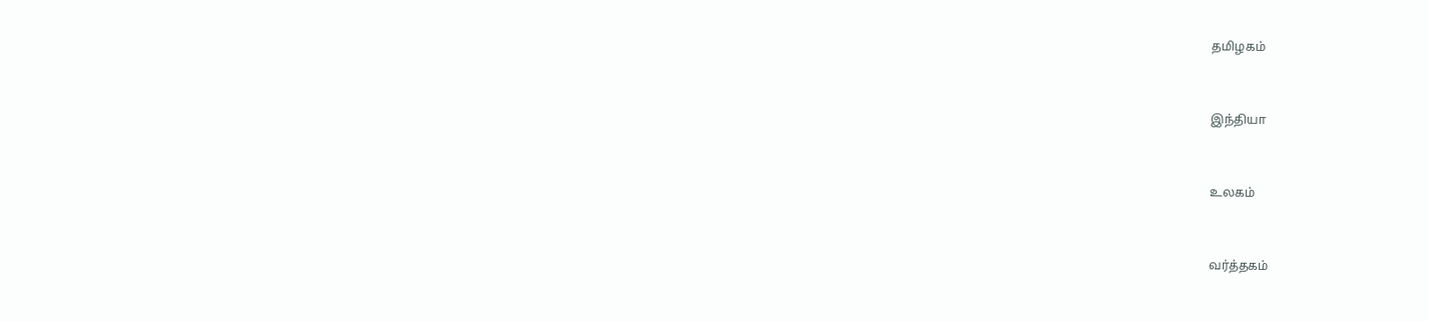தமிழகம்


இந்தியா


உலகம்


வர்த்தகம்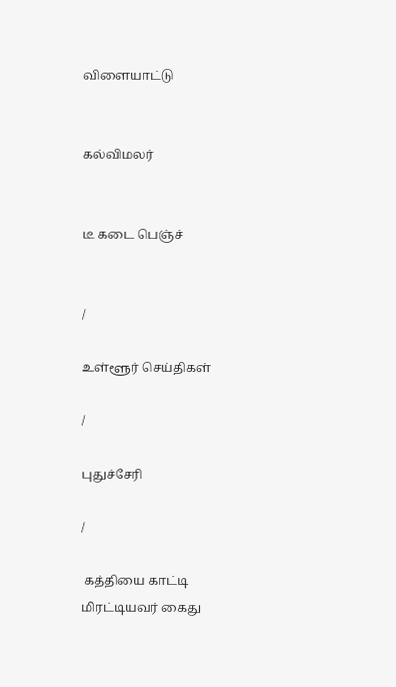விளையாட்டு


கல்விமலர்


டீ கடை பெஞ்ச்


/

உள்ளூர் செய்திகள்

/

புதுச்சேரி

/

 கத்தியை காட்டி மிரட்டியவர் கைது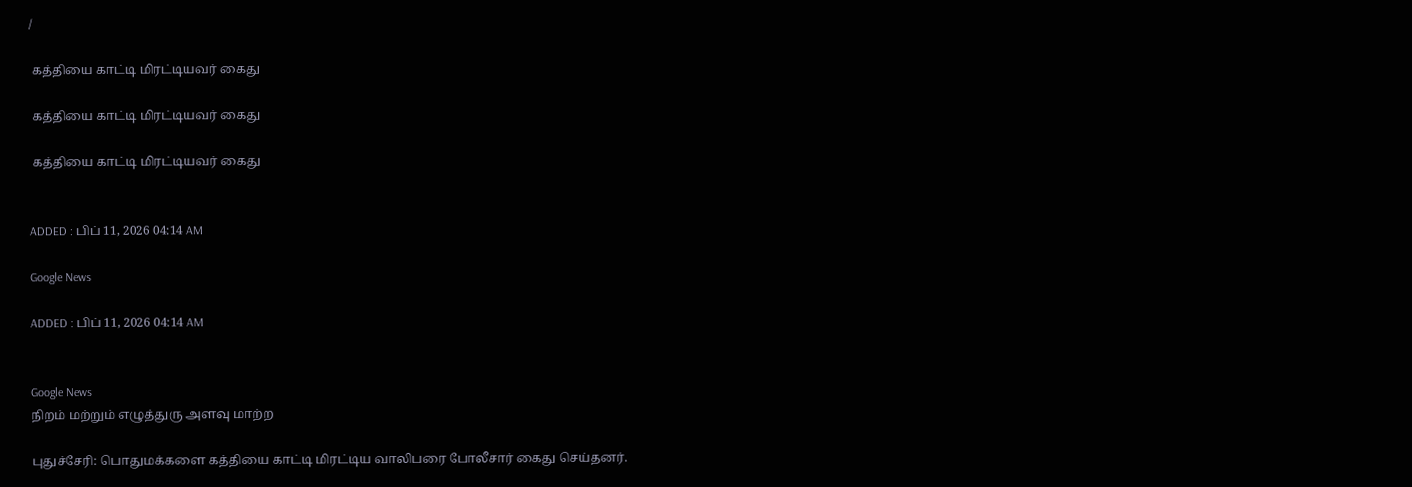/

 கத்தியை காட்டி மிரட்டியவர் கைது

 கத்தியை காட்டி மிரட்டியவர் கைது

 கத்தியை காட்டி மிரட்டியவர் கைது


ADDED : பிப் 11, 2026 04:14 AM

Google News

ADDED : பிப் 11, 2026 04:14 AM


Google News
நிறம் மற்றும் எழுத்துரு அளவு மாற்ற

புதுச்சேரி: பொதுமக்களை கத்தியை காட்டி மிரட்டிய வாலிபரை போலீசார் கைது செய்தனர்.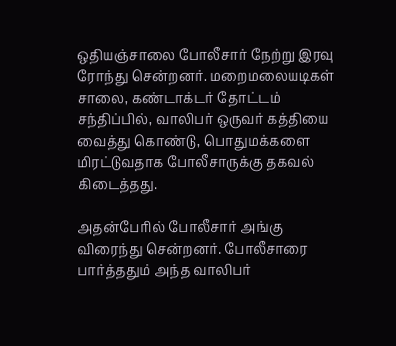ஒதியஞ்சாலை போலீசார் நேற்று இரவு ரோந்து சென்றனர். மறைமலையடிகள் சாலை, கண்டாக்டர் தோட்டம் சந்திப்பில், வாலிபர் ஒருவர் கத்தியை வைத்து கொண்டு, பொதுமக்களை மிரட்டுவதாக போலீசாருக்கு தகவல் கிடைத்தது.

அதன்பேரில் போலீசார் அங்கு விரைந்து சென்றனர். போலீசாரை பார்த்ததும் அந்த வாலிபர்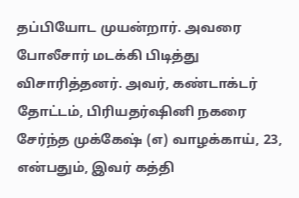தப்பியோட முயன்றார். அவரை போலீசார் மடக்கி பிடித்து விசாரித்தனர். அவர், கண்டாக்டர் தோட்டம், பிரியதர்ஷினி நகரை சேர்ந்த முக்கேஷ் (எ) வாழக்காய், 23, என்பதும், இவர் கத்தி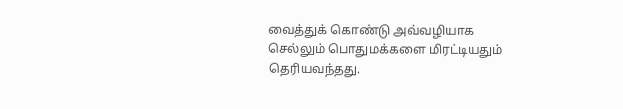வைத்துக் கொண்டு அவ்வழியாக செல்லும் பொதுமக்களை மிரட்டியதும் தெரியவந்தது.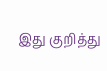இது குறித்து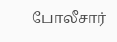போலீசார்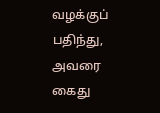வழக்குப் பதிந்து, அவரை கைது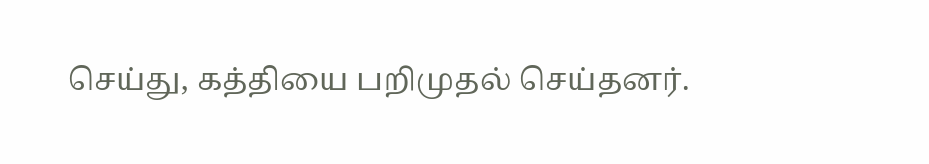செய்து, கத்தியை பறிமுதல் செய்தனர்.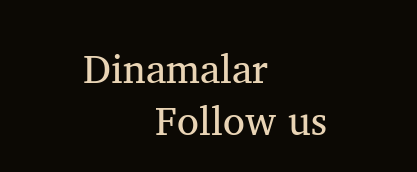Dinamalar
      Follow us